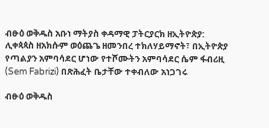ብፁዕ ወቅዱስ አቡነ ማትያስ ቀዳማዊ ፓትርያርክ ዘኢትዮጵያ: ሊቀጳጳስ ዘአክሱም ወዕጨጌ ዘመንበረ ተክለሃይማኖት፣ በኢትዮጵያ የጣልያን አምባሳደር ሆነው የተሾሙትን አምባሳደር ሴም ፋብሪዚ (Sem Fabrizi) በጽሕፈት ቤታቸው ተቀብለው አነጋገሩ

ብፁዕ ወቅዱስ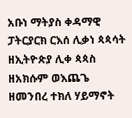አቡነ ማትያስ ቀዳማዊ ፓትርያርክ ርእሰ ሊቃነ ጳጳሳት ዘኢትዮጵያ ሊቀ ጳጳስ ዘአክሱም ወእጨጌ ዘመንበረ ተክለ ሃይማኖት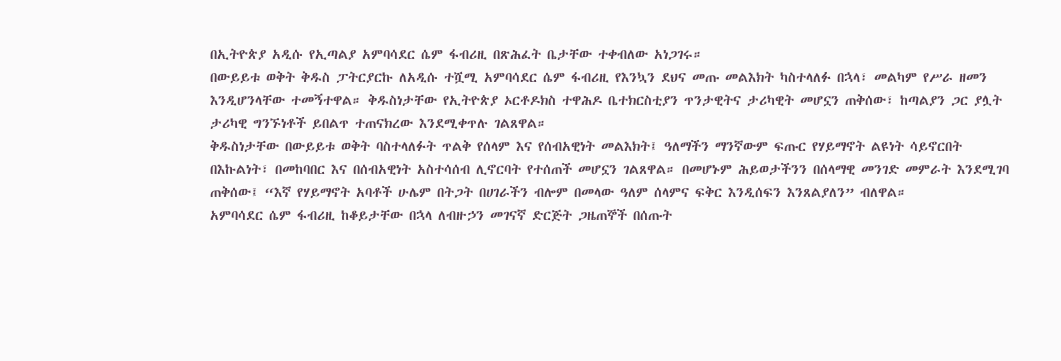በኢትዮጵያ አዲሱ የኢጣልያ አምባሳደር ሴም ፋብሪዚ በጽሕፈት ቤታቸው ተቀብለው አነጋገሩ።
በውይይቱ ወቅት ቅዱስ ፓትርያርኩ ለአዲሱ ተሿሚ አምባሳደር ሴም ፋብሪዚ የእንኳን ደህና መጡ መልእክት ካስተላለፉ በኋላ፣ መልካም የሥራ ዘመን እንዲሆንላቸው ተመኝተዋል። ቅዱስነታቸው የኢትዮጵያ ኦርቶዶክስ ተዋሕዶ ቤተክርስቲያን ጥንታዊትና ታሪካዊት መሆኗን ጠቅሰው፣ ከጣልያን ጋር ያሏት ታሪካዊ ግንኙነቶች ይበልጥ ተጠናክረው እንደሚቀጥሉ ገልጸዋል።
ቅዱስነታቸው በውይይቱ ወቅት ባስተላለፉት ጥልቅ የሰላም እና የሰብአዊነት መልእክት፤ ዓለማችን ማንኛውም ፍጡር የሃይማኖት ልዩነት ሳይኖርበት በእኩልነት፣ በመከባበር እና በሰብአዊነት አስተሳሰብ ሊኖርባት የተሰጠች መሆኗን ገልጸዋል። በመሆኑም ሕይወታችንን በሰላማዊ መንገድ መምራት እንደሚገባ ጠቅሰው፤ “እኛ የሃይማኖት አባቶች ሁሌም በትጋት በሀገራችን ብሎም በመላው ዓለም ሰላምና ፍቅር እንዲሰፍን እንጸልያለን” ብለዋል።
አምባሳደር ሴም ፋብሪዚ ከቆይታቸው በኋላ ለብዙኃን መገናኛ ድርጅት ጋዜጠኞች በሰጡት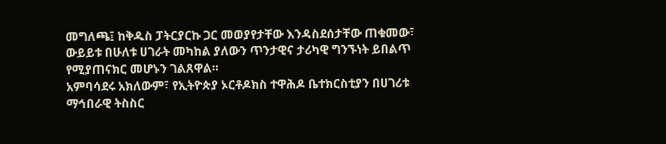መግለጫ፤ ከቅዱስ ፓትርያርኩ ጋር መወያየታቸው እንዳስደሰታቸው ጠቁመው፣ ውይይቱ በሁለቱ ሀገራት መካከል ያለውን ጥንታዊና ታሪካዊ ግንኙነት ይበልጥ የሚያጠናክር መሆኑን ገልጸዋል።
አምባሳደሩ አክለውም፣ የኢትዮጵያ ኦርቶዶክስ ተዋሕዶ ቤተክርስቲያን በሀገሪቱ ማኅበራዊ ትስስር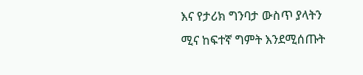እና የታሪክ ግንባታ ውስጥ ያላትን ሚና ከፍተኛ ግምት እንደሚሰጡት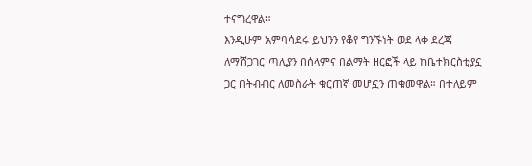ተናግረዋል።
እንዲሁም አምባሳደሩ ይህንን የቆየ ግንኙነት ወደ ላቀ ደረጃ ለማሸጋገር ጣሊያን በሰላምና በልማት ዘርፎች ላይ ከቤተክርስቲያኗ ጋር በትብብር ለመስራት ቁርጠኛ መሆኗን ጠቁመዋል። በተለይም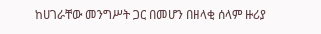ከሀገራቸው መንግሥት ጋር በመሆን በዘላቂ ሰላም ዙሪያ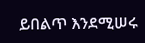ይበልጥ እንደሚሠሩ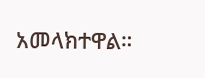አመላክተዋል።